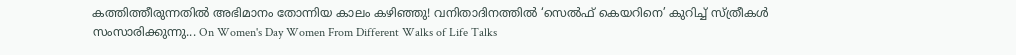കത്തിത്തീരുന്നതിൽ അഭിമാനം തോന്നിയ കാലം കഴിഞ്ഞു! വനിതാദിനത്തിൽ ‘സെൽഫ് കെയറിനെ’ കുറിച്ച് സ്ത്രീകൾ സംസാരിക്കുന്നു... On Women's Day Women From Different Walks of Life Talks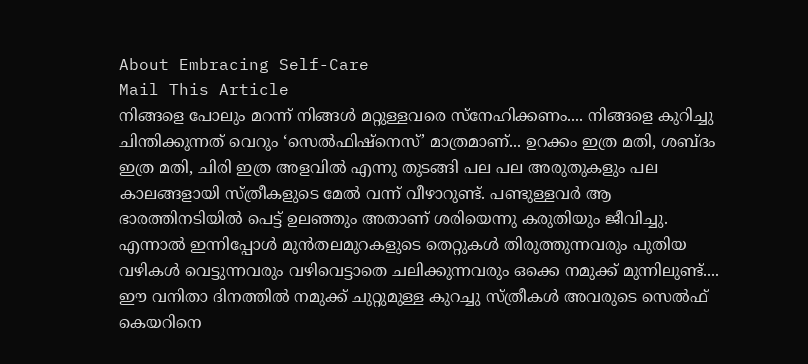About Embracing Self-Care
Mail This Article
നിങ്ങളെ പോലും മറന്ന് നിങ്ങൾ മറ്റുള്ളവരെ സ്നേഹിക്കണം.... നിങ്ങളെ കുറിച്ചു ചിന്തിക്കുന്നത് വെറും ‘സെൽഫിഷ്നെസ്’ മാത്രമാണ്... ഉറക്കം ഇത്ര മതി, ശബ്ദം ഇത്ര മതി, ചിരി ഇത്ര അളവിൽ എന്നു തുടങ്ങി പല പല അരുതുകളും പല കാലങ്ങളായി സ്ത്രീകളുടെ മേൽ വന്ന് വീഴാറുണ്ട്. പണ്ടുള്ളവർ ആ ഭാരത്തിനടിയിൽ പെട്ട് ഉലഞ്ഞും അതാണ് ശരിയെന്നു കരുതിയും ജീവിച്ചു. എന്നാൽ ഇന്നിപ്പോൾ മുൻതലമുറകളുടെ തെറ്റുകൾ തിരുത്തുന്നവരും പുതിയ വഴികൾ വെട്ടുന്നവരും വഴിവെട്ടാതെ ചലിക്കുന്നവരും ഒക്കെ നമുക്ക് മുന്നിലുണ്ട്.... ഈ വനിതാ ദിനത്തിൽ നമുക്ക് ചുറ്റുമുള്ള കുറച്ചു സ്ത്രീകൾ അവരുടെ സെൽഫ് കെയറിനെ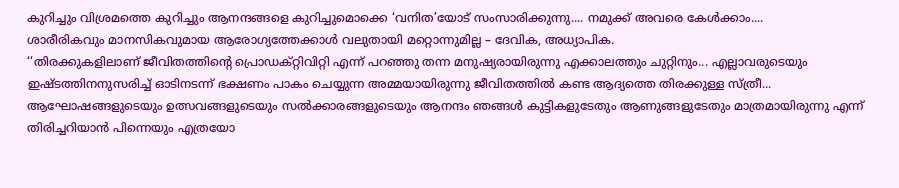കുറിച്ചും വിശ്രമത്തെ കുറിച്ചും ആനന്ദങ്ങളെ കുറിച്ചുമൊക്കെ ‘വനിത’യോട് സംസാരിക്കുന്നു.... നമുക്ക് അവരെ കേൾക്കാം....
ശാരീരികവും മാനസികവുമായ ആരോഗ്യത്തേക്കാൾ വലുതായി മറ്റൊന്നുമില്ല – ദേവിക, അധ്യാപിക.
‘‘തിരക്കുകളിലാണ് ജീവിതത്തിൻ്റെ പ്രൊഡക്റ്റിവിറ്റി എന്ന് പറഞ്ഞു തന്ന മനുഷ്യരായിരുന്നു എക്കാലത്തും ചുറ്റിനും... എല്ലാവരുടെയും ഇഷ്ടത്തിനനുസരിച്ച് ഓടിനടന്ന് ഭക്ഷണം പാകം ചെയ്യുന്ന അമ്മയായിരുന്നു ജീവിതത്തിൽ കണ്ട ആദ്യത്തെ തിരക്കുള്ള സ്ത്രീ... ആഘോഷങ്ങളുടെയും ഉത്സവങ്ങളുടെയും സൽക്കാരങ്ങളുടെയും ആനന്ദം ഞങ്ങൾ കുട്ടികളുടേതും ആണുങ്ങളുടേതും മാത്രമായിരുന്നു എന്ന് തിരിച്ചറിയാൻ പിന്നെയും എത്രയോ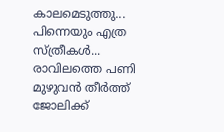കാലമെടുത്തു... പിന്നെയും എത്ര സ്ത്രീകൾ... രാവിലത്തെ പണി മുഴുവൻ തീർത്ത് ജോലിക്ക്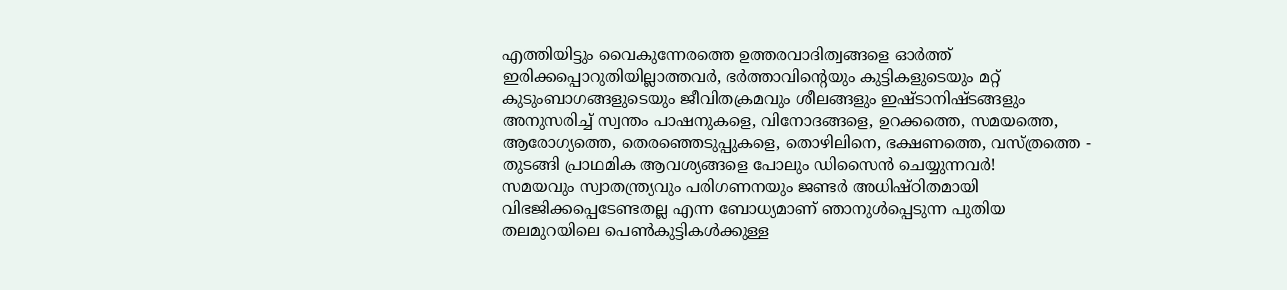എത്തിയിട്ടും വൈകുന്നേരത്തെ ഉത്തരവാദിത്വങ്ങളെ ഓർത്ത് ഇരിക്കപ്പൊറുതിയില്ലാത്തവർ, ഭർത്താവിൻ്റെയും കുട്ടികളുടെയും മറ്റ് കുടുംബാഗങ്ങളുടെയും ജീവിതക്രമവും ശീലങ്ങളും ഇഷ്ടാനിഷ്ടങ്ങളും അനുസരിച്ച് സ്വന്തം പാഷനുകളെ, വിനോദങ്ങളെ, ഉറക്കത്തെ, സമയത്തെ, ആരോഗ്യത്തെ, തെരഞ്ഞെടുപ്പുകളെ, തൊഴിലിനെ, ഭക്ഷണത്തെ, വസ്ത്രത്തെ - തുടങ്ങി പ്രാഥമിക ആവശ്യങ്ങളെ പോലും ഡിസൈൻ ചെയ്യുന്നവർ!
സമയവും സ്വാതന്ത്ര്യവും പരിഗണനയും ജണ്ടർ അധിഷ്ഠിതമായി വിഭജിക്കപ്പെടേണ്ടതല്ല എന്ന ബോധ്യമാണ് ഞാനുൾപ്പെടുന്ന പുതിയ തലമുറയിലെ പെൺകുട്ടികൾക്കുള്ള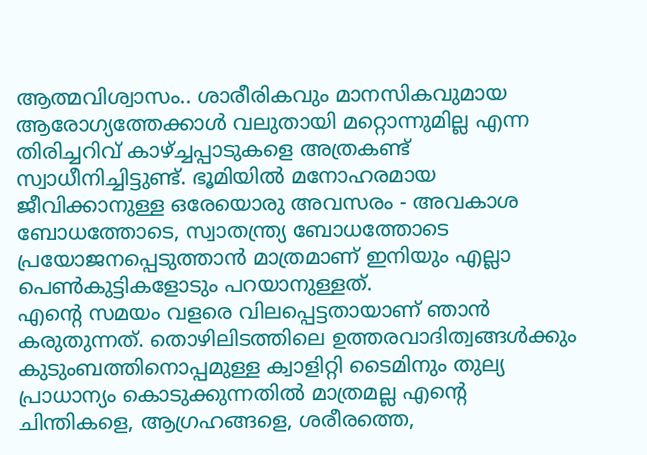ആത്മവിശ്വാസം.. ശാരീരികവും മാനസികവുമായ ആരോഗ്യത്തേക്കാൾ വലുതായി മറ്റൊന്നുമില്ല എന്ന തിരിച്ചറിവ് കാഴ്ച്ചപ്പാടുകളെ അത്രകണ്ട് സ്വാധീനിച്ചിട്ടുണ്ട്. ഭൂമിയിൽ മനോഹരമായ ജീവിക്കാനുള്ള ഒരേയൊരു അവസരം - അവകാശ ബോധത്തോടെ, സ്വാതന്ത്ര്യ ബോധത്തോടെ പ്രയോജനപ്പെടുത്താൻ മാത്രമാണ് ഇനിയും എല്ലാ പെൺകുട്ടികളോടും പറയാനുള്ളത്.
എൻ്റെ സമയം വളരെ വിലപ്പെട്ടതായാണ് ഞാൻ കരുതുന്നത്. തൊഴിലിടത്തിലെ ഉത്തരവാദിത്വങ്ങൾക്കും കുടുംബത്തിനൊപ്പമുള്ള ക്വാളിറ്റി ടൈമിനും തുല്യ പ്രാധാന്യം കൊടുക്കുന്നതിൽ മാത്രമല്ല എൻ്റെ ചിന്തികളെ, ആഗ്രഹങ്ങളെ, ശരീരത്തെ,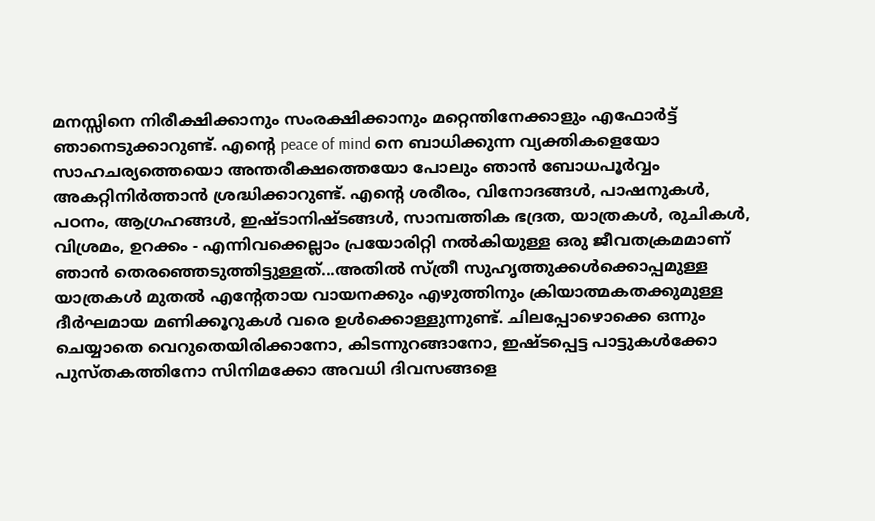മനസ്സിനെ നിരീക്ഷിക്കാനും സംരക്ഷിക്കാനും മറ്റെന്തിനേക്കാളും എഫോർട്ട് ഞാനെടുക്കാറുണ്ട്. എൻ്റെ peace of mind നെ ബാധിക്കുന്ന വ്യക്തികളെയോ സാഹചര്യത്തെയൊ അന്തരീക്ഷത്തെയോ പോലും ഞാൻ ബോധപൂർവ്വം അകറ്റിനിർത്താൻ ശ്രദ്ധിക്കാറുണ്ട്. എൻ്റെ ശരീരം, വിനോദങ്ങൾ, പാഷനുകൾ, പഠനം, ആഗ്രഹങ്ങൾ, ഇഷ്ടാനിഷ്ടങ്ങൾ, സാമ്പത്തിക ഭദ്രത, യാത്രകൾ, രുചികൾ, വിശ്രമം, ഉറക്കം - എന്നിവക്കെല്ലാം പ്രയോരിറ്റി നൽകിയുള്ള ഒരു ജീവതക്രമമാണ് ഞാൻ തെരഞ്ഞെടുത്തിട്ടുള്ളത്...അതിൽ സ്ത്രീ സുഹൃത്തുക്കൾക്കൊപ്പമുള്ള യാത്രകൾ മുതൽ എൻ്റേതായ വായനക്കും എഴുത്തിനും ക്രിയാത്മകതക്കുമുള്ള ദീർഘമായ മണിക്കൂറുകൾ വരെ ഉൾക്കൊള്ളുന്നുണ്ട്. ചിലപ്പോഴൊക്കെ ഒന്നും ചെയ്യാതെ വെറുതെയിരിക്കാനോ, കിടന്നുറങ്ങാനോ, ഇഷ്ടപ്പെട്ട പാട്ടുകൾക്കോ പുസ്തകത്തിനോ സിനിമക്കോ അവധി ദിവസങ്ങളെ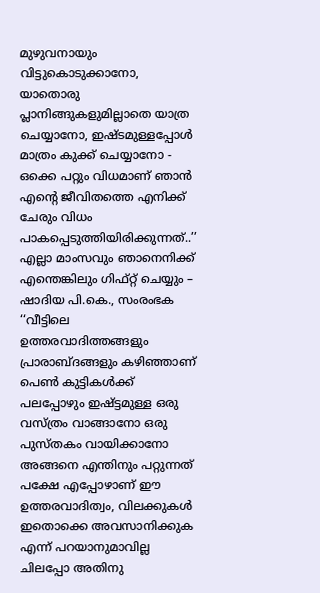മുഴുവനായും വിട്ടുകൊടുക്കാനോ, യാതൊരു പ്ലാനിങ്ങുകളുമില്ലാതെ യാത്ര ചെയ്യാനോ, ഇഷ്ടമുള്ളപ്പോൾ മാത്രം കുക്ക് ചെയ്യാനോ - ഒക്കെ പറ്റും വിധമാണ് ഞാൻ എൻ്റെ ജീവിതത്തെ എനിക്ക് ചേരും വിധം പാകപ്പെടുത്തിയിരിക്കുന്നത്..’’
എല്ലാ മാംസവും ഞാനെനിക്ക് എന്തെങ്കിലും ഗിഫ്റ്റ് ചെയ്യും – ഷാദിയ പി.കെ., സംരംഭക
‘‘വീട്ടിലെ ഉത്തരവാദിത്തങ്ങളും പ്രാരാബ്ദങ്ങളും കഴിഞ്ഞാണ് പെൺ കുട്ടികൾക്ക് പലപ്പോഴും ഇഷ്ട്ടമുള്ള ഒരു വസ്ത്രം വാങ്ങാനോ ഒരു പുസ്തകം വായിക്കാനോ അങ്ങനെ എന്തിനും പറ്റുന്നത് പക്ഷേ എപ്പോഴാണ് ഈ ഉത്തരവാദിത്വം, വിലക്കുകൾ ഇതൊക്കെ അവസാനിക്കുക എന്ന് പറയാനുമാവില്ല ചിലപ്പോ അതിനു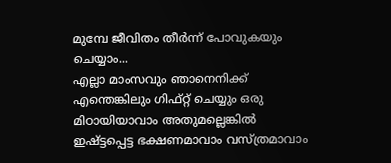മുമ്പേ ജീവിതം തീർന്ന് പോവുകയും ചെയ്യാം...
എല്ലാ മാംസവും ഞാനെനിക്ക് എന്തെങ്കിലും ഗിഫ്റ്റ് ചെയ്യും ഒരു മിഠായിയാവാം അതുമല്ലെങ്കിൽ ഇഷ്ട്ടപ്പെട്ട ഭക്ഷണമാവാം വസ്ത്രമാവാം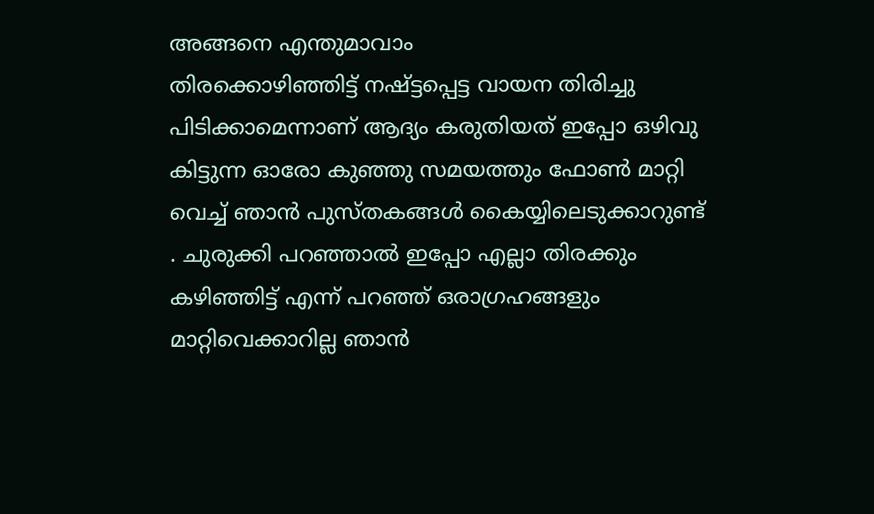അങ്ങനെ എന്തുമാവാം
തിരക്കൊഴിഞ്ഞിട്ട് നഷ്ട്ടപ്പെട്ട വായന തിരിച്ചു പിടിക്കാമെന്നാണ് ആദ്യം കരുതിയത് ഇപ്പോ ഒഴിവു കിട്ടുന്ന ഓരോ കുഞ്ഞു സമയത്തും ഫോൺ മാറ്റി വെച്ച് ഞാൻ പുസ്തകങ്ങൾ കൈയ്യിലെടുക്കാറുണ്ട്
. ചുരുക്കി പറഞ്ഞാൽ ഇപ്പോ എല്ലാ തിരക്കും കഴിഞ്ഞിട്ട് എന്ന് പറഞ്ഞ് ഒരാഗ്രഹങ്ങളും മാറ്റിവെക്കാറില്ല ഞാൻ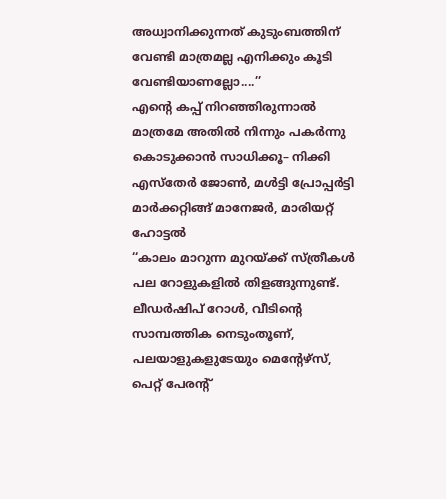അധ്വാനിക്കുന്നത് കുടുംബത്തിന് വേണ്ടി മാത്രമല്ല എനിക്കും കൂടി വേണ്ടിയാണല്ലോ....’’
എന്റെ കപ്പ് നിറഞ്ഞിരുന്നാൽ മാത്രമേ അതിൽ നിന്നും പകർന്നു കൊടുക്കാൻ സാധിക്കൂ– നിക്കി എസ്തേർ ജോൺ, മൾട്ടി പ്രോപ്പർട്ടി മാർക്കറ്റിങ്ങ് മാനേജർ, മാരിയറ്റ് ഹോട്ടൽ
‘‘കാലം മാറുന്ന മുറയ്ക്ക് സ്ത്രീകൾ പല റോളുകളിൽ തിളങ്ങുന്നുണ്ട്. ലീഡർഷിപ് റോൾ, വീടിന്റെ സാമ്പത്തിക നെടുംതൂണ്, പലയാളുകളുടേയും മെന്റേഴ്സ്, പെറ്റ് പേരന്റ്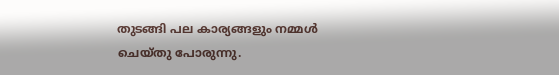തുടങ്ങി പല കാര്യങ്ങളും നമ്മൾ ചെയ്തു പോരുന്നു.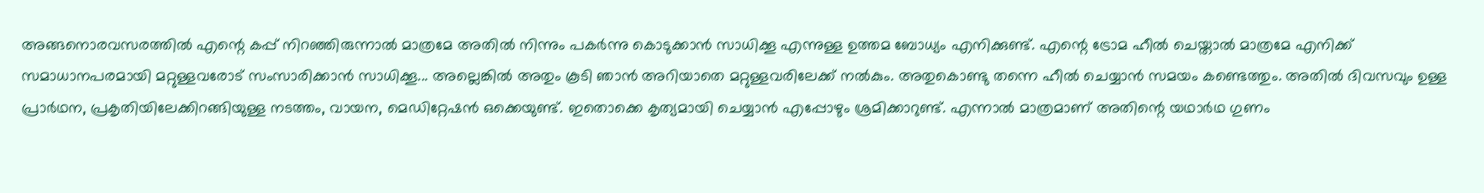അങ്ങനൊരവസരത്തിൽ എന്റെ കപ്പ് നിറഞ്ഞിരുന്നാൽ മാത്രമേ അതിൽ നിന്നും പകർന്നു കൊടുക്കാൻ സാധിക്കൂ എന്നുള്ള ഉത്തമ ബോധ്യം എനിക്കുണ്ട്. എന്റെ ട്രോമ ഹീൽ ചെയ്താൽ മാത്രമേ എനിക്ക് സമാധാനപരമായി മറ്റുള്ളവരോട് സംസാരിക്കാൻ സാധിക്കൂ... അല്ലെങ്കിൽ അതും കൂടി ഞാൻ അറിയാതെ മറ്റുള്ളവരിലേക്ക് നൽകും. അതുകൊണ്ടു തന്നെ ഹീൽ ചെയ്യാൻ സമയം കണ്ടെത്തും. അതിൽ ദിവസവും ഉള്ള പ്രാർഥന, പ്രകൃതിയിലേക്കിറങ്ങിയുള്ള നടത്തം, വായന, മെഡിറ്റേഷൻ ഒക്കെയുണ്ട്. ഇതൊക്കെ കൃത്യമായി ചെയ്യാൻ എപ്പോഴും ശ്രമിക്കാറുണ്ട്. എന്നാൽ മാത്രമാണ് അതിന്റെ യഥാർഥ ഗുണം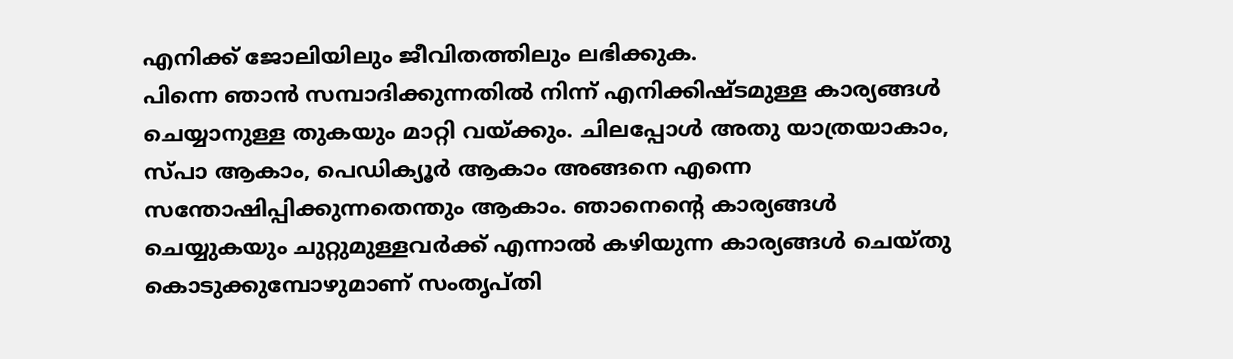എനിക്ക് ജോലിയിലും ജീവിതത്തിലും ലഭിക്കുക.
പിന്നെ ഞാൻ സമ്പാദിക്കുന്നതിൽ നിന്ന് എനിക്കിഷ്ടമുള്ള കാര്യങ്ങൾ ചെയ്യാനുള്ള തുകയും മാറ്റി വയ്ക്കും. ചിലപ്പോൾ അതു യാത്രയാകാം, സ്പാ ആകാം, പെഡിക്യൂർ ആകാം അങ്ങനെ എന്നെ സന്തോഷിപ്പിക്കുന്നതെന്തും ആകാം. ഞാനെന്റെ കാര്യങ്ങൾ ചെയ്യുകയും ചുറ്റുമുള്ളവർക്ക് എന്നാൽ കഴിയുന്ന കാര്യങ്ങൾ ചെയ്തു കൊടുക്കുമ്പോഴുമാണ് സംതൃപ്തി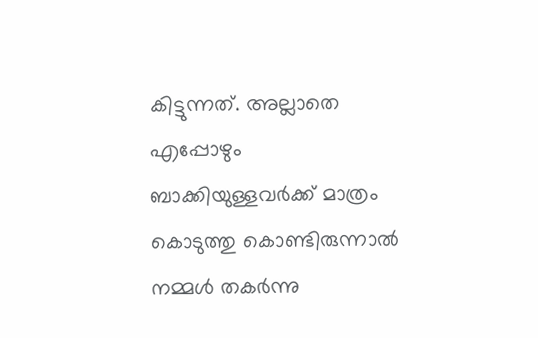കിട്ടുന്നത്. അല്ലാതെ എപ്പോഴും ബാക്കിയുള്ളവർക്ക് മാത്രം കൊടുത്തു കൊണ്ടിരുന്നാൽ നമ്മൾ തകർന്നു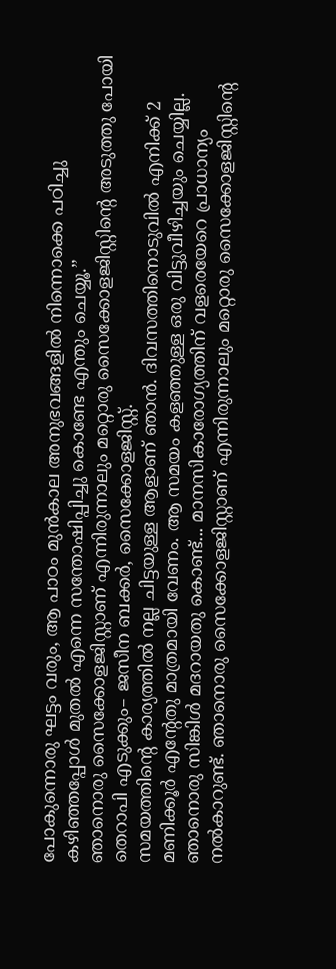പോകുന്നൊരു ഘട്ടം വരും, ആ പാഠം മുൻകാല അനുഭവങ്ങളിൽ നിന്നൊക്കെ പഠിച്ചു കഴിഞ്ഞപ്പോൾ മുതൽ എന്നെ സന്തോഷിപ്പിച്ചു കൊണ്ടേ എന്തും ചെയ്യൂ.’’
ഞാനൊരു സൈക്കോളജിസ്റ്റാണ് എന്നിരുന്നാലും മറ്റൊരു സൈക്കോളജിസ്റ്റിന്റെ അടുത്തു പോയി തെറാപി എടുക്കും– ജസീന ബക്കർ, സൈക്കോളജിസ്റ്റ്.
സമയത്തിന്റെ കാര്യത്തിൽ നല്ല ചിട്ടയുള്ള ആളാണ് ഞാൻ. ദിവസത്തിനൊടുവിൽ എനിക്ക് 2 മണിക്കൂർ എന്റേതു മാത്രമായി വേണം. ആ സമയം കളഞ്ഞുള്ള ഒരു വിട്ടുവീഴിച്ചയും ചെയ്യില്ല. ഞാനൊരു സിങ്കിൾ മദറായതു കൊണ്ട്... മാനസികാരോഗ്യത്തിന് വളരെയേറെ പ്രാധാന്യം നൽകാറുണ്ട്. ഞാനൊരു സൈക്കോളജിസ്റ്റാണ് എന്നിരുന്നാലും മറ്റൊരു സൈക്കോളജിസ്റ്റിന്റെ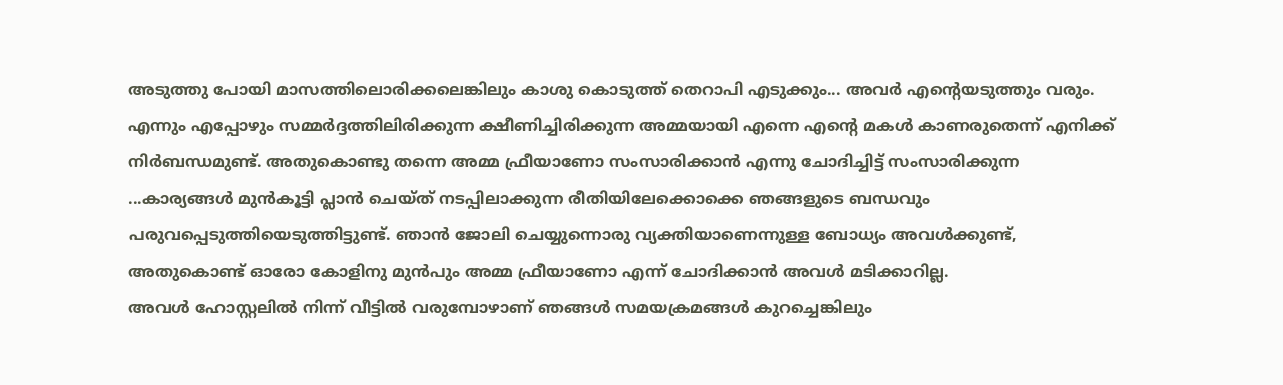അടുത്തു പോയി മാസത്തിലൊരിക്കലെങ്കിലും കാശു കൊടുത്ത് തെറാപി എടുക്കും... അവർ എന്റെയടുത്തും വരും.
എന്നും എപ്പോഴും സമ്മർദ്ദത്തിലിരിക്കുന്ന ക്ഷീണിച്ചിരിക്കുന്ന അമ്മയായി എന്നെ എന്റെ മകൾ കാണരുതെന്ന് എനിക്ക് നിർബന്ധമുണ്ട്. അതുകൊണ്ടു തന്നെ അമ്മ ഫ്രീയാണോ സംസാരിക്കാൻ എന്നു ചോദിച്ചിട്ട് സംസാരിക്കുന്ന ...കാര്യങ്ങൾ മുൻകൂട്ടി പ്ലാൻ ചെയ്ത് നടപ്പിലാക്കുന്ന രീതിയിലേക്കൊക്കെ ഞങ്ങളുടെ ബന്ധവും പരുവപ്പെടുത്തിയെടുത്തിട്ടുണ്ട്. ഞാൻ ജോലി ചെയ്യുന്നൊരു വ്യക്തിയാണെന്നുള്ള ബോധ്യം അവൾക്കുണ്ട്, അതുകൊണ്ട് ഓരോ കോളിനു മുൻപും അമ്മ ഫ്രീയാണോ എന്ന് ചോദിക്കാൻ അവൾ മടിക്കാറില്ല.
അവൾ ഹോസ്റ്റലിൽ നിന്ന് വീട്ടിൽ വരുമ്പോഴാണ് ഞങ്ങൾ സമയക്രമങ്ങൾ കുറച്ചെങ്കിലും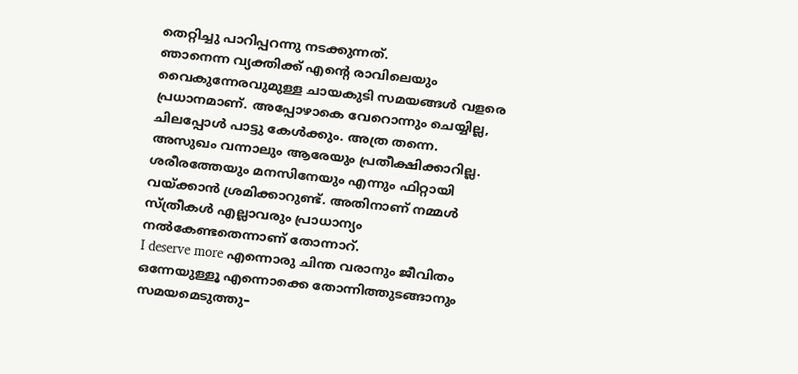തെറ്റിച്ചു പാറിപ്പറന്നു നടക്കുന്നത്.
ഞാനെന്ന വ്യക്തിക്ക് എന്റെ രാവിലെയും വൈകുന്നേരവുമുള്ള ചായകുടി സമയങ്ങൾ വളരെ പ്രധാനമാണ്. അപ്പോഴാകെ വേറൊന്നും ചെയ്യില്ല, ചിലപ്പോൾ പാട്ടു കേൾക്കും. അത്ര തന്നെ.
അസുഖം വന്നാലും ആരേയും പ്രതീക്ഷിക്കാറില്ല. ശരീരത്തേയും മനസിനേയും എന്നും ഫിറ്റായി വയ്ക്കാൻ ശ്രമിക്കാറുണ്ട്. അതിനാണ് നമ്മൾ സ്ത്രീകൾ എല്ലാവരും പ്രാധാന്യം നൽകേണ്ടതെന്നാണ് തോന്നാറ്.
I deserve more എന്നൊരു ചിന്ത വരാനും ജീവിതം ഒന്നേയുള്ളൂ എന്നൊക്കെ തോന്നിത്തുടങ്ങാനും സമയമെടുത്തു–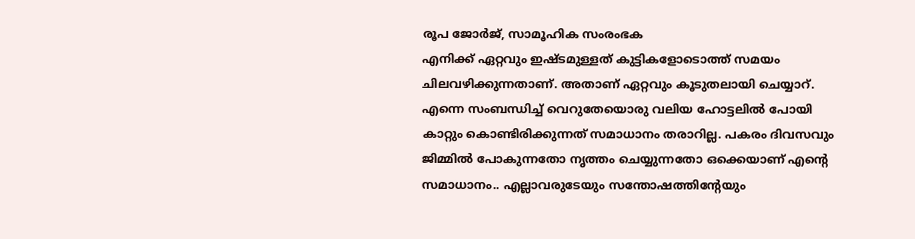രൂപ ജോർജ്, സാമൂഹിക സംരംഭക
എനിക്ക് ഏറ്റവും ഇഷ്ടമുള്ളത് കുട്ടികളോടൊത്ത് സമയം ചിലവഴിക്കുന്നതാണ്. അതാണ് ഏറ്റവും കൂടുതലായി ചെയ്യാറ്. എന്നെ സംബന്ധിച്ച് വെറുതേയൊരു വലിയ ഹോട്ടലിൽ പോയി കാറ്റും കൊണ്ടിരിക്കുന്നത് സമാധാനം തരാറില്ല. പകരം ദിവസവും ജിമ്മിൽ പോകുന്നതോ നൃത്തം ചെയ്യുന്നതോ ഒക്കെയാണ് എന്റെ സമാധാനം.. എല്ലാവരുടേയും സന്തോഷത്തിന്റേയും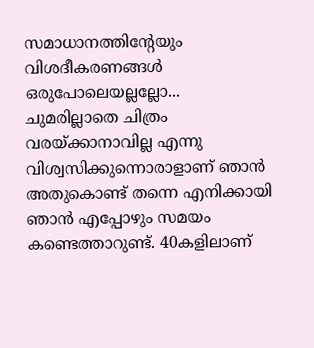സമാധാനത്തിന്റേയും വിശദീകരണങ്ങൾ ഒരുപോലെയല്ലല്ലോ...
ചുമരില്ലാതെ ചിത്രം വരയ്ക്കാനാവില്ല എന്നു വിശ്വസിക്കുന്നൊരാളാണ് ഞാൻ അതുകൊണ്ട് തന്നെ എനിക്കായി ഞാൻ എപ്പോഴും സമയം കണ്ടെത്താറുണ്ട്. 40കളിലാണ്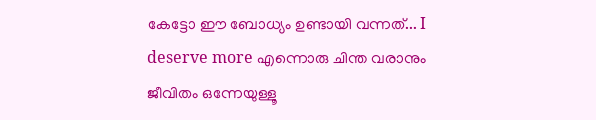കേട്ടോ ഈ ബോധ്യം ഉണ്ടായി വന്നത്... I deserve more എന്നൊരു ചിന്ത വരാനും ജീവിതം ഒന്നേയുള്ളൂ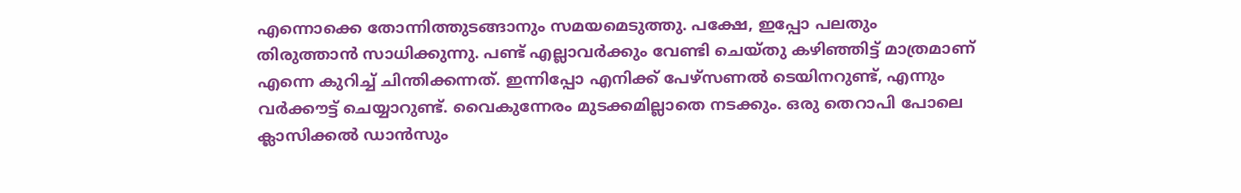എന്നൊക്കെ തോന്നിത്തുടങ്ങാനും സമയമെടുത്തു. പക്ഷേ, ഇപ്പോ പലതും തിരുത്താൻ സാധിക്കുന്നു. പണ്ട് എല്ലാവർക്കും വേണ്ടി ചെയ്തു കഴിഞ്ഞിട്ട് മാത്രമാണ് എന്നെ കുറിച്ച് ചിന്തിക്കന്നത്. ഇന്നിപ്പോ എനിക്ക് പേഴ്സണൽ ടെയിനറുണ്ട്, എന്നും വർക്കൗട്ട് ചെയ്യാറുണ്ട്. വൈകുന്നേരം മുടക്കമില്ലാതെ നടക്കും. ഒരു തെറാപി പോലെ ക്ലാസിക്കൽ ഡാൻസും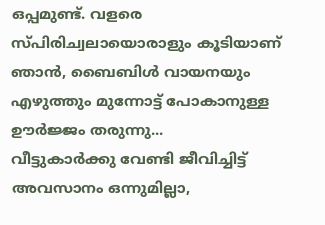ഒപ്പമുണ്ട്. വളരെ സ്പിരിച്വലായൊരാളും കൂടിയാണ് ഞാൻ, ബൈബിൾ വായനയും എഴുത്തും മുന്നോട്ട് പോകാനുള്ള ഊർജ്ജം തരുന്നു...
വീട്ടുകാർക്കു വേണ്ടി ജീവിച്ചിട്ട് അവസാനം ഒന്നുമില്ലാ,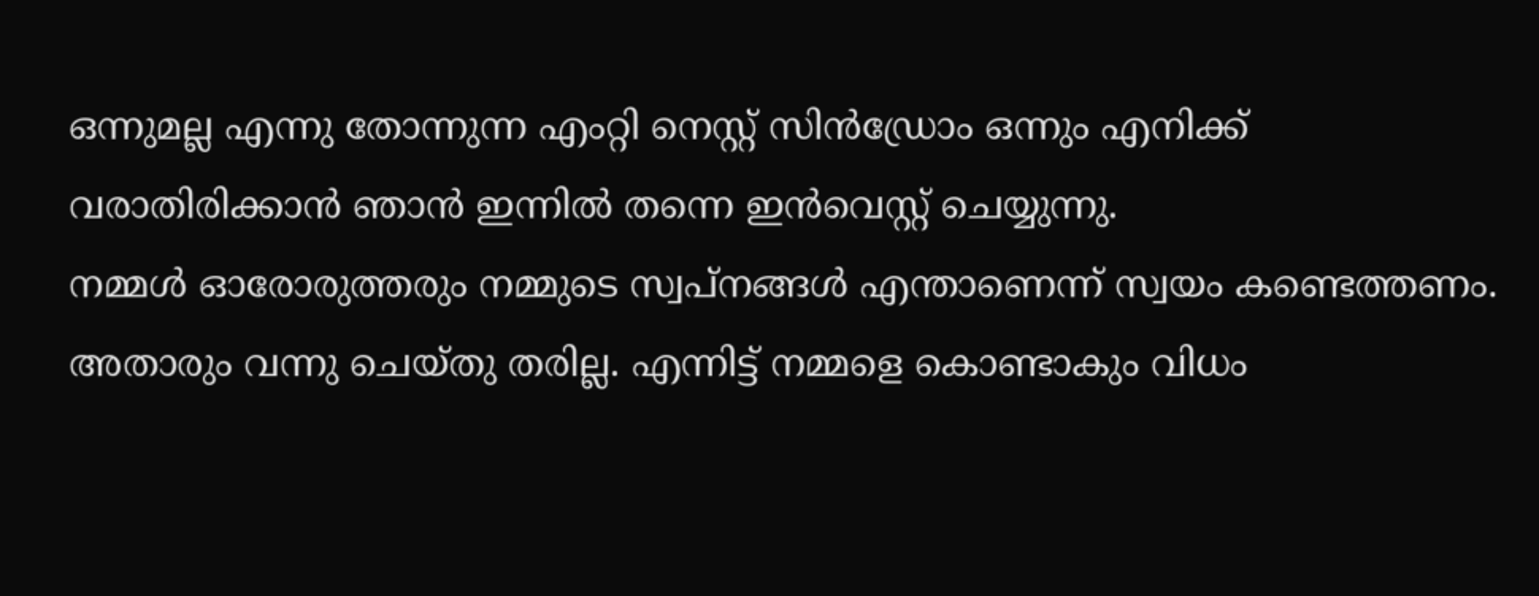ഒന്നുമല്ല എന്നു തോന്നുന്ന എംറ്റി നെസ്റ്റ് സിൻഡ്രോം ഒന്നും എനിക്ക് വരാതിരിക്കാൻ ഞാൻ ഇന്നിൽ തന്നെ ഇൻവെസ്റ്റ് ചെയ്യുന്നു.
നമ്മൾ ഓരോരുത്തരും നമ്മുടെ സ്വപ്നങ്ങൾ എന്താണെന്ന് സ്വയം കണ്ടെത്തണം. അതാരും വന്നു ചെയ്തു തരില്ല. എന്നിട്ട് നമ്മളെ കൊണ്ടാകും വിധം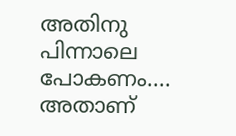അതിനു പിന്നാലെ പോകണം.... അതാണ്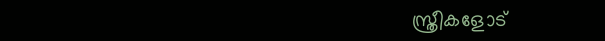സ്ത്രീകളോട്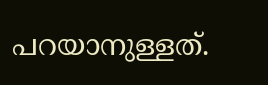പറയാനുള്ളത്.